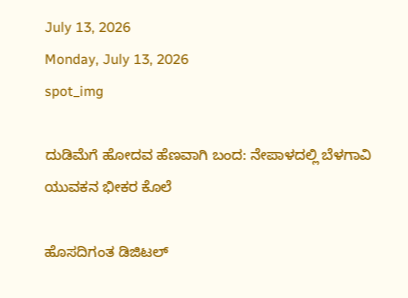July 13, 2026
Monday, July 13, 2026
spot_img

ದುಡಿಮೆಗೆ ಹೋದವ ಹೆಣವಾಗಿ ಬಂದ: ನೇಪಾಳದಲ್ಲಿ ಬೆಳಗಾವಿ ಯುವಕನ ಭೀಕರ ಕೊಲೆ

ಹೊಸದಿಗಂತ ಡಿಜಿಟಲ್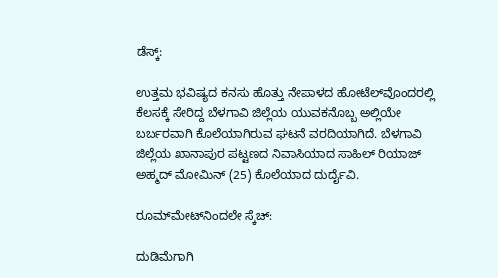ಡೆಸ್ಕ್:

ಉತ್ತಮ ಭವಿಷ್ಯದ ಕನಸು ಹೊತ್ತು ನೇಪಾಳದ ಹೋಟೆಲ್‌ವೊಂದರಲ್ಲಿ ಕೆಲಸಕ್ಕೆ ಸೇರಿದ್ದ ಬೆಳಗಾವಿ ಜಿಲ್ಲೆಯ ಯುವಕನೊಬ್ಬ ಅಲ್ಲಿಯೇ ಬರ್ಬರವಾಗಿ ಕೊಲೆಯಾಗಿರುವ ಘಟನೆ ವರದಿಯಾಗಿದೆ. ಬೆಳಗಾವಿ ಜಿಲ್ಲೆಯ ಖಾನಾಪುರ ಪಟ್ಟಣದ ನಿವಾಸಿಯಾದ ಸಾಹಿಲ್ ರಿಯಾಜ್ ಅಹ್ಮದ್ ಮೋಮಿನ್ (25) ಕೊಲೆಯಾದ ದುರ್ದೈವಿ.

ರೂಮ್‌ಮೇಟ್‌ನಿಂದಲೇ ಸ್ಕೆಚ್:

ದುಡಿಮೆಗಾಗಿ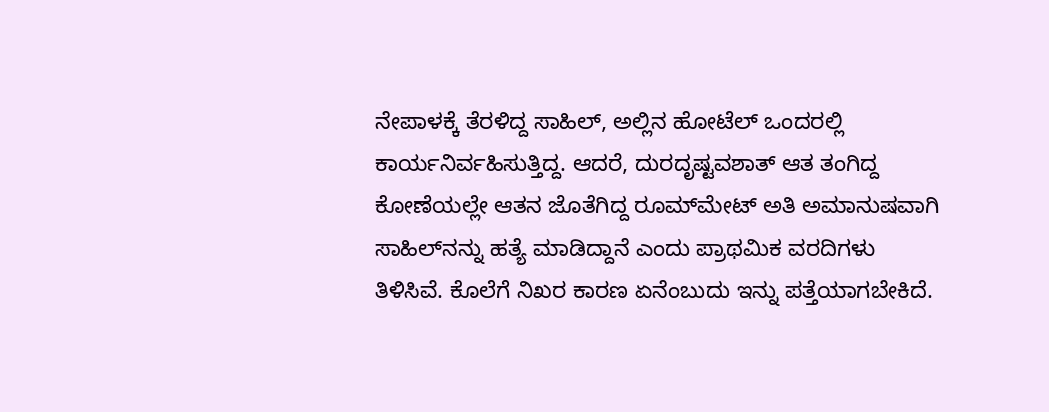ನೇಪಾಳಕ್ಕೆ ತೆರಳಿದ್ದ ಸಾಹಿಲ್, ಅಲ್ಲಿನ ಹೋಟೆಲ್ ಒಂದರಲ್ಲಿ ಕಾರ್ಯನಿರ್ವಹಿಸುತ್ತಿದ್ದ. ಆದರೆ, ದುರದೃಷ್ಟವಶಾತ್ ಆತ ತಂಗಿದ್ದ ಕೋಣೆಯಲ್ಲೇ ಆತನ ಜೊತೆಗಿದ್ದ ರೂಮ್‌ಮೇಟ್ ಅತಿ ಅಮಾನುಷವಾಗಿ ಸಾಹಿಲ್‌ನನ್ನು ಹತ್ಯೆ ಮಾಡಿದ್ದಾನೆ ಎಂದು ಪ್ರಾಥಮಿಕ ವರದಿಗಳು ತಿಳಿಸಿವೆ. ಕೊಲೆಗೆ ನಿಖರ ಕಾರಣ ಏನೆಂಬುದು ಇನ್ನು ಪತ್ತೆಯಾಗಬೇಕಿದೆ.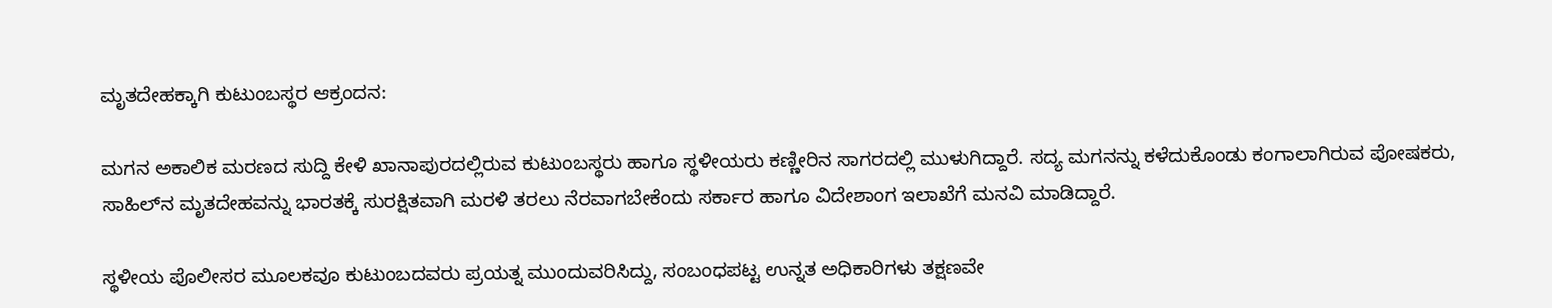ಮೃತದೇಹಕ್ಕಾಗಿ ಕುಟುಂಬಸ್ಥರ ಆಕ್ರಂದನ:

ಮಗನ ಅಕಾಲಿಕ ಮರಣದ ಸುದ್ದಿ ಕೇಳಿ ಖಾನಾಪುರದಲ್ಲಿರುವ ಕುಟುಂಬಸ್ಥರು ಹಾಗೂ ಸ್ಥಳೀಯರು ಕಣ್ಣೀರಿನ ಸಾಗರದಲ್ಲಿ ಮುಳುಗಿದ್ದಾರೆ. ಸದ್ಯ ಮಗನನ್ನು ಕಳೆದುಕೊಂಡು ಕಂಗಾಲಾಗಿರುವ ಪೋಷಕರು, ಸಾಹಿಲ್‌ನ ಮೃತದೇಹವನ್ನು ಭಾರತಕ್ಕೆ ಸುರಕ್ಷಿತವಾಗಿ ಮರಳಿ ತರಲು ನೆರವಾಗಬೇಕೆಂದು ಸರ್ಕಾರ ಹಾಗೂ ವಿದೇಶಾಂಗ ಇಲಾಖೆಗೆ ಮನವಿ ಮಾಡಿದ್ದಾರೆ.

ಸ್ಥಳೀಯ ಪೊಲೀಸರ ಮೂಲಕವೂ ಕುಟುಂಬದವರು ಪ್ರಯತ್ನ ಮುಂದುವರಿಸಿದ್ದು, ಸಂಬಂಧಪಟ್ಟ ಉನ್ನತ ಅಧಿಕಾರಿಗಳು ತಕ್ಷಣವೇ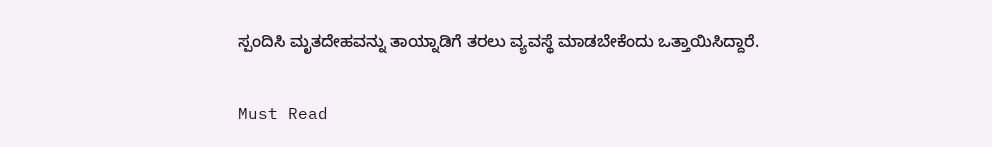ಸ್ಪಂದಿಸಿ ಮೃತದೇಹವನ್ನು ತಾಯ್ನಾಡಿಗೆ ತರಲು ವ್ಯವಸ್ಥೆ ಮಾಡಬೇಕೆಂದು ಒತ್ತಾಯಿಸಿದ್ದಾರೆ.

Must Read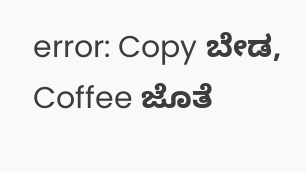error: Copy ಬೇಡ, Coffee ಜೊತೆ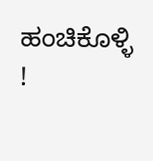ಹಂಚಿಕೊಳ್ಳಿ !